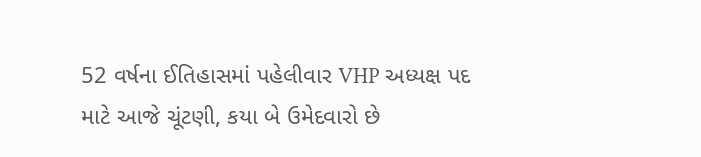52 વર્ષના ઈતિહાસમાં પહેલીવાર VHP અધ્યક્ષ પદ માટે આજે ચૂંટણી, કયા બે ઉમેદવારો છે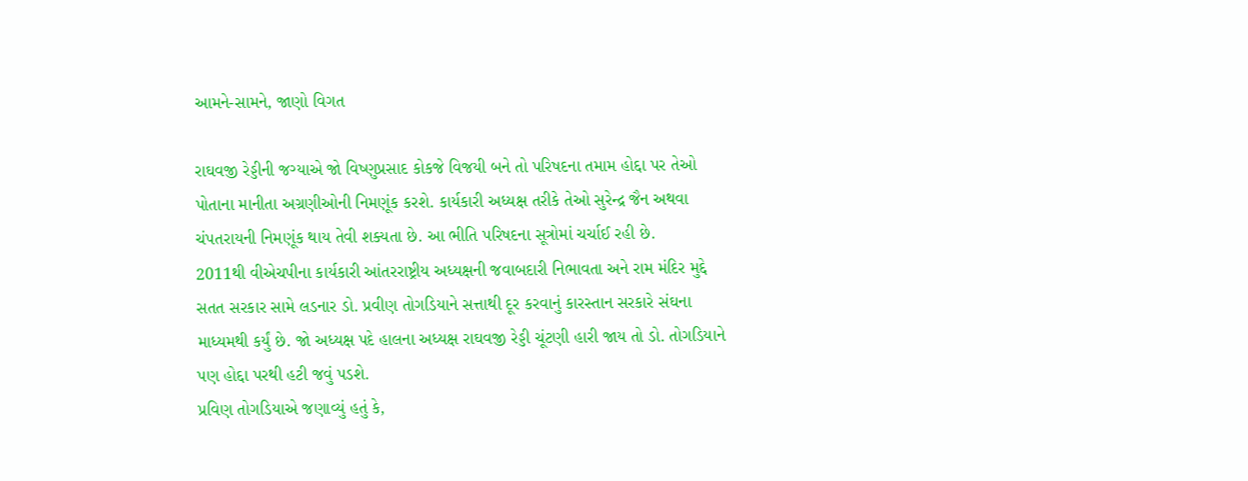આમને-સામને, જાણો વિગત

રાઘવજી રેડ્ડીની જગ્યાએ જો વિષ્ણુપ્રસાદ કોકજે વિજયી બને તો પરિષદના તમામ હોદ્દા પર તેઓ પોતાના માનીતા અગ્રણીઓની નિમણૂંક કરશે. કાર્યકારી અધ્યક્ષ તરીકે તેઓ સુરેન્દ્ર જૈન અથવા ચંપતરાયની નિમણૂંક થાય તેવી શક્યતા છે. આ ભીતિ પરિષદના સૂત્રોમાં ચર્ચાઈ રહી છે.
2011થી વીએચપીના કાર્યકારી આંતરરાષ્ટ્રીય અધ્યક્ષની જવાબદારી નિભાવતા અને રામ મંદિર મુદ્દે સતત સરકાર સામે લડનાર ડો. પ્રવીણ તોગડિયાને સત્તાથી દૂર કરવાનું કારસ્તાન સરકારે સંઘના માધ્યમથી કર્યું છે. જો અધ્યક્ષ પદે હાલના અધ્યક્ષ રાઘવજી રેડ્ડી ચૂંટણી હારી જાય તો ડો. તોગડિયાને પણ હોદ્દા પરથી હટી જવું પડશે.
પ્રવિણ તોગડિયાએ જણાવ્યું હતું કે,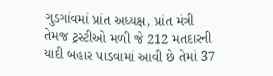ગુડગાંવમાં પ્રાંત અધ્યક્ષ, પ્રાંત મંત્રી તેમજ ટ્રસ્ટીઓ મળી જે 212 મતદારની યાદી બહાર પાડવામાં આવી છે તેમાં 37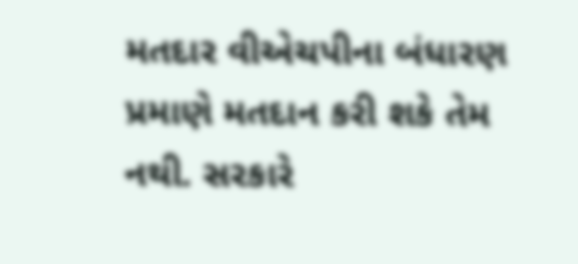મતદાર વીએચપીના બંધારણ પ્રમાણે મતદાન કરી શકે તેમ નથી. સરકારે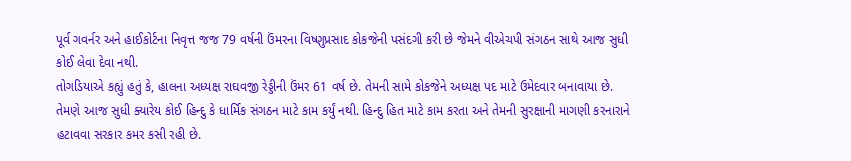પૂર્વ ગવર્નર અને હાઈકોર્ટના નિવૃત્ત જજ 79 વર્ષની ઉંમરના વિષ્ણુપ્રસાદ કોકજેની પસંદગી કરી છે જેમને વીએચપી સંગઠન સાથે આજ સુધી કોઈ લેવા દેવા નથી.
તોગડિયાએ કહ્યું હતું કે, હાલના અધ્યક્ષ રાઘવજી રેડ્ડીની ઉંમર 61 વર્ષ છે. તેમની સામે કોકજેને અધ્યક્ષ પદ માટે ઉમેદવાર બનાવાયા છે. તેમણે આજ સુધી ક્યારેય કોઈ હિન્દુ કે ધાર્મિક સંગઠન માટે કામ કર્યું નથી. હિન્દુ હિત માટે કામ કરતા અને તેમની સુરક્ષાની માગણી કરનારાને હટાવવા સરકાર કમર કસી રહી છે.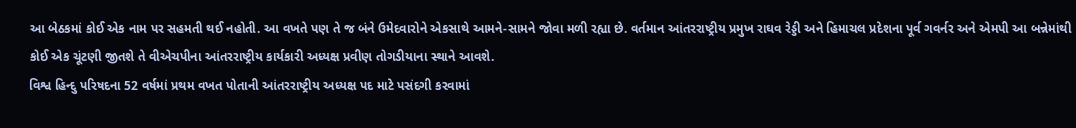આ બેઠકમાં કોઈ એક નામ પર સહમતી થઈ નહોતી. આ વખતે પણ તે જ બંને ઉમેદવારોને એકસાથે આમને-સામને જોવા મળી રહ્યા છે. વર્તમાન આંતરરાષ્ટ્રીય પ્રમુખ રાઘવ રેડ્ડી અને હિમાચલ પ્રદેશના પૂર્વ ગવર્નર અને એમપી આ બન્નેમાંથી કોઈ એક ચૂંટણી જીતશે તે વીએચપીના આંતરરાષ્ટ્રીય કાર્યકારી અધ્યક્ષ પ્રવીણ તોગડીયાના સ્થાને આવશે.
વિશ્વ હિન્દુ પરિષદના 52 વર્ષમાં પ્રથમ વખત પોતાની આંતરરાષ્ટ્રીય અધ્યક્ષ પદ માટે પસંદગી કરવામાં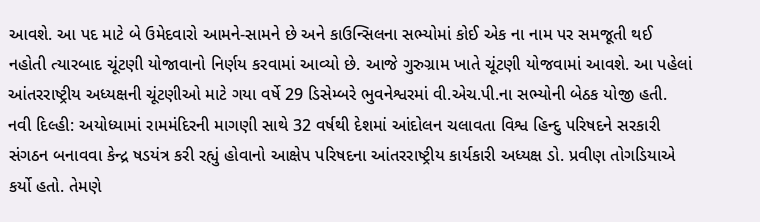આવશે. આ પદ માટે બે ઉમેદવારો આમને-સામને છે અને કાઉન્સિલના સભ્યોમાં કોઈ એક ના નામ પર સમજૂતી થઈ નહોતી ત્યારબાદ ચૂંટણી યોજાવાનો નિર્ણય કરવામાં આવ્યો છે. આજે ગુરુગ્રામ ખાતે ચૂંટણી યોજવામાં આવશે. આ પહેલાં આંતરરાષ્ટ્રીય અધ્યક્ષની ચૂંટણીઓ માટે ગયા વર્ષે 29 ડિસેમ્બરે ભુવનેશ્વરમાં વી.એચ.પી.ના સભ્યોની બેઠક યોજી હતી.
નવી દિલ્હી: અયોધ્યામાં રામમંદિરની માગણી સાથે 32 વર્ષથી દેશમાં આંદોલન ચલાવતા વિશ્વ હિન્દુ પરિષદને સરકારી સંગઠન બનાવવા કેન્દ્ર ષડયંત્ર કરી રહ્યું હોવાનો આક્ષેપ પરિષદના આંતરરાષ્ટ્રીય કાર્યકારી અધ્યક્ષ ડો. પ્રવીણ તોગડિયાએ કર્યો હતો. તેમણે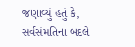જણાવ્યું હતું કે, સર્વસંમતિના બદલે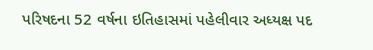પરિષદના 52 વર્ષના ઇતિહાસમાં પહેલીવાર અધ્યક્ષ પદ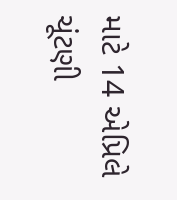માટે 14 એપ્રિલે ચૂંટણી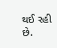થઈ રહી છે.